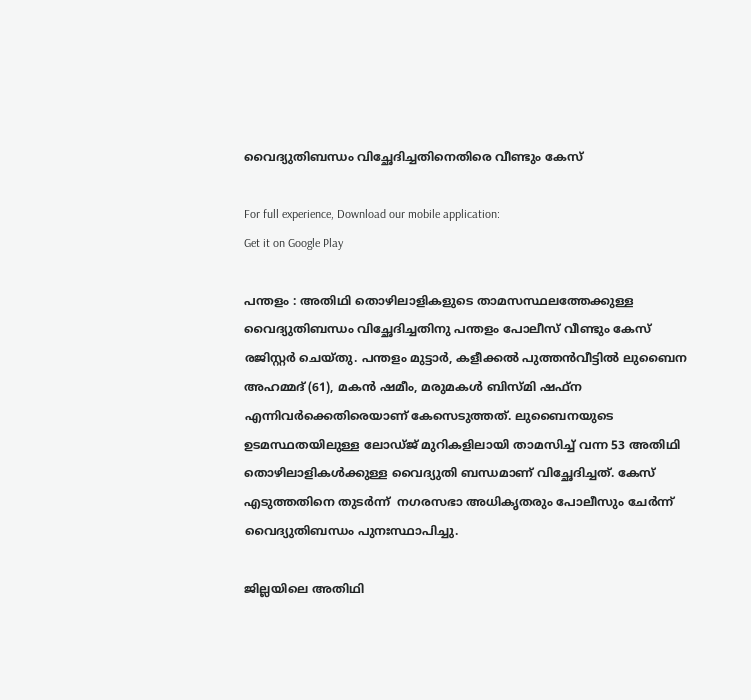വൈദ്യുതിബന്ധം വിച്ഛേദിച്ചതിനെതിരെ വീണ്ടും കേസ്

For full experience, Download our mobile application:
Get it on Google Play

പന്തളം : അതിഥി തൊഴിലാളികളുടെ താമസസ്ഥലത്തേക്കുള്ള വൈദ്യുതിബന്ധം വിച്ഛേദിച്ചതിനു പന്തളം പോലീസ് വീണ്ടും കേസ് രജിസ്റ്റര്‍ ചെയ്തു. പന്തളം മുട്ടാര്‍, കളീക്കല്‍ പുത്തന്‍വീട്ടില്‍ ലുബൈന അഹമ്മദ് (61), മകന്‍ ഷമീം, മരുമകള്‍ ബിസ്മി ഷഫ്‌ന എന്നിവര്‍ക്കെതിരെയാണ് കേസെടുത്തത്. ലുബൈനയുടെ ഉടമസ്ഥതയിലുള്ള ലോഡ്ജ് മുറികളിലായി താമസിച്ച് വന്ന 53 അതിഥി തൊഴിലാളികള്‍ക്കുള്ള വൈദ്യുതി ബന്ധമാണ് വിച്ഛേദിച്ചത്. കേസ് എടുത്തതിനെ തുടര്‍ന്ന്  നഗരസഭാ അധികൃതരും പോലീസും ചേര്‍ന്ന് വൈദ്യുതിബന്ധം പുനഃസ്ഥാപിച്ചു.

ജില്ലയിലെ അതിഥി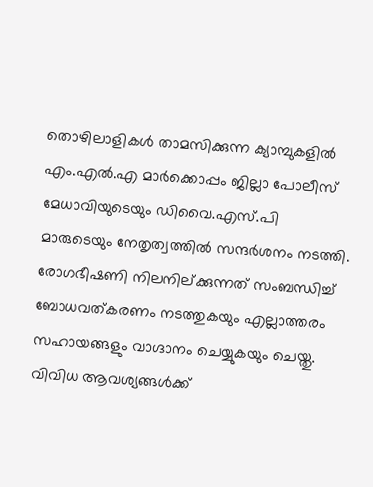തൊഴിലാളികള്‍ താമസിക്കുന്ന ക്യാമ്പുകളില്‍ എം.എല്‍.എ മാര്‍ക്കൊപ്പം ജില്ലാ പോലീസ് മേധാവിയുടെയും ഡിവൈ.എസ്.പി മാരുടെയും നേതൃത്വത്തില്‍ സന്ദര്‍ശനം നടത്തി. രോഗഭീഷണി നിലനില്ക്കുന്നത് സംബന്ധിച്ച് ബോധവത്കരണം നടത്തുകയും എല്ലാത്തരം സഹായങ്ങളും വാഗ്ദാനം ചെയ്യുകയും ചെയ്തു.
വിവിധ ആവശ്യങ്ങള്‍ക്ക്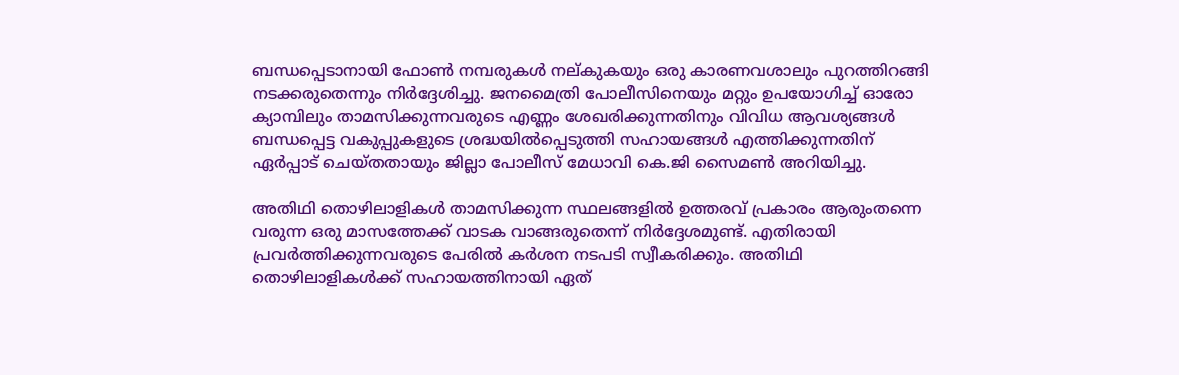ബന്ധപ്പെടാനായി ഫോണ്‍ നമ്പരുകള്‍ നല്കുകയും ഒരു കാരണവശാലും പുറത്തിറങ്ങി നടക്കരുതെന്നും നിര്‍ദ്ദേശിച്ചു. ജനമൈത്രി പോലീസിനെയും മറ്റും ഉപയോഗിച്ച് ഓരോ ക്യാമ്പിലും താമസിക്കുന്നവരുടെ എണ്ണം ശേഖരിക്കുന്നതിനും വിവിധ ആവശ്യങ്ങള്‍ ബന്ധപ്പെട്ട വകുപ്പുകളുടെ ശ്രദ്ധയില്‍പ്പെടുത്തി സഹായങ്ങള്‍ എത്തിക്കുന്നതിന് ഏര്‍പ്പാട് ചെയ്തതായും ജില്ലാ പോലീസ് മേധാവി കെ.ജി സൈമണ്‍ അറിയിച്ചു.

അതിഥി തൊഴിലാളികള്‍ താമസിക്കുന്ന സ്ഥലങ്ങളില്‍ ഉത്തരവ് പ്രകാരം ആരുംതന്നെ വരുന്ന ഒരു മാസത്തേക്ക് വാടക വാങ്ങരുതെന്ന് നിര്‍ദ്ദേശമുണ്ട്. എതിരായി പ്രവര്‍ത്തിക്കുന്നവരുടെ പേരില്‍ കര്‍ശന നടപടി സ്വീകരിക്കും. അതിഥി തൊഴിലാളികള്‍ക്ക് സഹായത്തിനായി ഏത്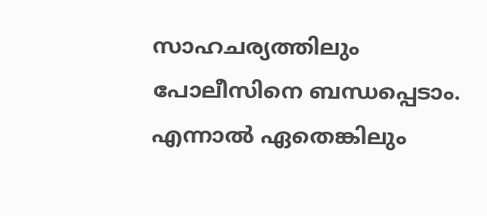സാഹചര്യത്തിലും പോലീസിനെ ബന്ധപ്പെടാം. എന്നാല്‍ ഏതെങ്കിലും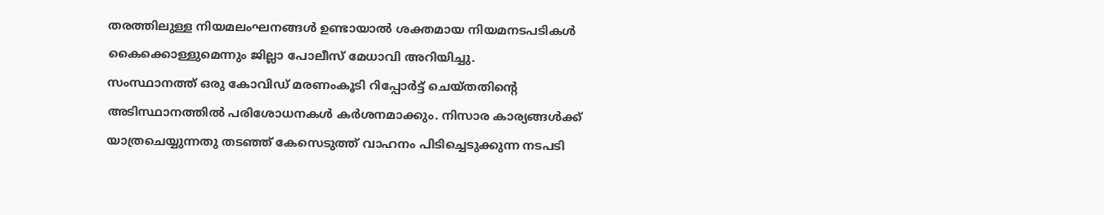തരത്തിലുള്ള നിയമലംഘനങ്ങള്‍ ഉണ്ടായാല്‍ ശക്തമായ നിയമനടപടികള്‍ കൈക്കൊള്ളുമെന്നും ജില്ലാ പോലീസ് മേധാവി അറിയിച്ചു.
സംസ്ഥാനത്ത് ഒരു കോവിഡ് മരണംകൂടി റിപ്പോര്‍ട്ട് ചെയ്തതിന്റെ അടിസ്ഥാനത്തില്‍ പരിശോധനകള്‍ കര്‍ശനമാക്കും. നിസാര കാര്യങ്ങള്‍ക്ക് യാത്രചെയ്യുന്നതു തടഞ്ഞ് കേസെടുത്ത് വാഹനം പിടിച്ചെടുക്കുന്ന നടപടി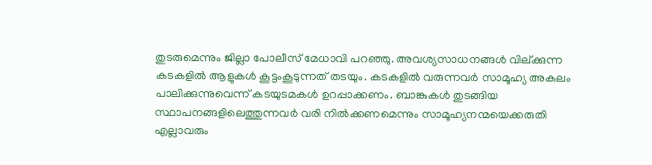തുടരുമെന്നും ജില്ലാ പോലീസ് മേധാവി പറഞ്ഞു. അവശ്യസാധനങ്ങള്‍ വില്ക്കുന്ന കടകളില്‍ ആളുകള്‍ കൂട്ടംകൂടുന്നത് തടയും. കടകളില്‍ വരുന്നവര്‍ സാമൂഹ്യ അകലം പാലിക്കുന്നുവെന്ന് കടയുടമകള്‍ ഉറപ്പാക്കണം. ബാങ്കുകള്‍ തുടങ്ങിയ സ്ഥാപനങ്ങളിലെത്തുന്നവര്‍ വരി നില്‍ക്കണമെന്നും സാമൂഹ്യനന്മയെക്കരുതി എല്ലാവരും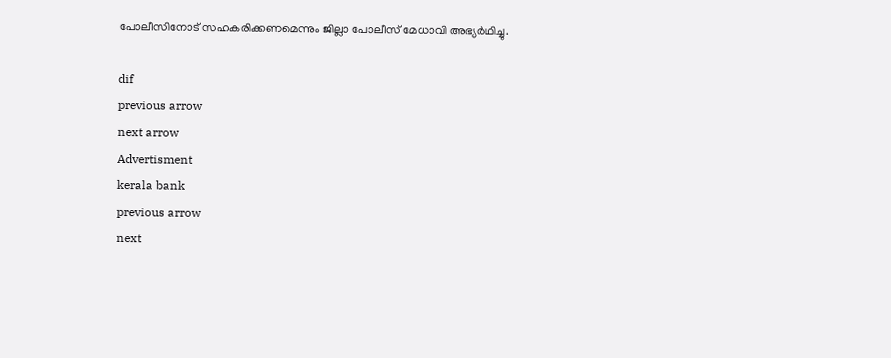പോലീസിനോട് സഹകരിക്കണമെന്നും ജില്ലാ പോലീസ് മേധാവി അഭ്യര്‍ഥിച്ചു.

dif
previous arrow
next arrow
Advertisment
kerala bank
previous arrow
next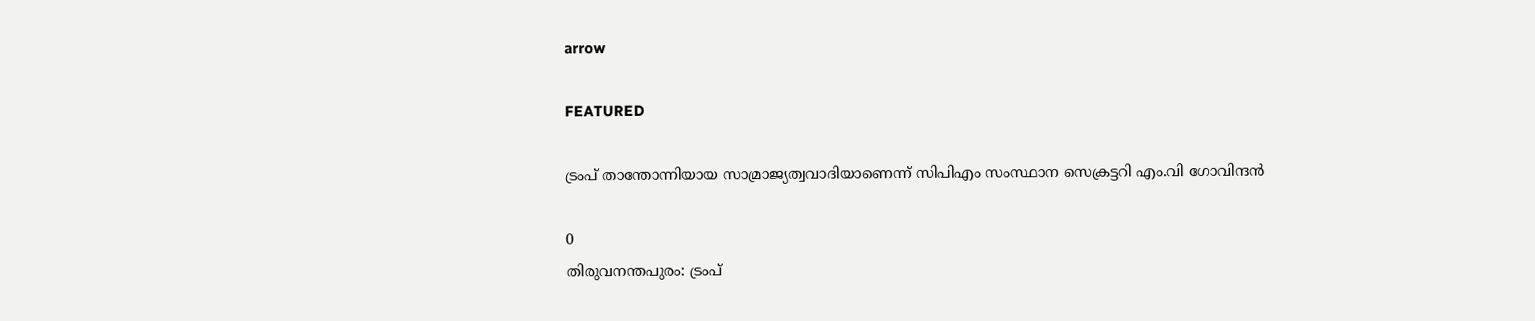arrow

FEATURED

ട്രംപ് താന്തോന്നിയായ സാമ്രാജ്യത്വവാദിയാണെന്ന് സിപിഎം സംസ്ഥാന സെക്രട്ടറി എം.വി ഗോവിന്ദൻ

0
തിരുവനന്തപുരം: ട്രംപ്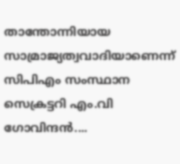താന്തോന്നിയായ സാമ്രാജ്യത്വവാദിയാണെന്ന് സിപിഎം സംസ്ഥാന സെക്രട്ടറി എം.വി ഗോവിന്ദൻ....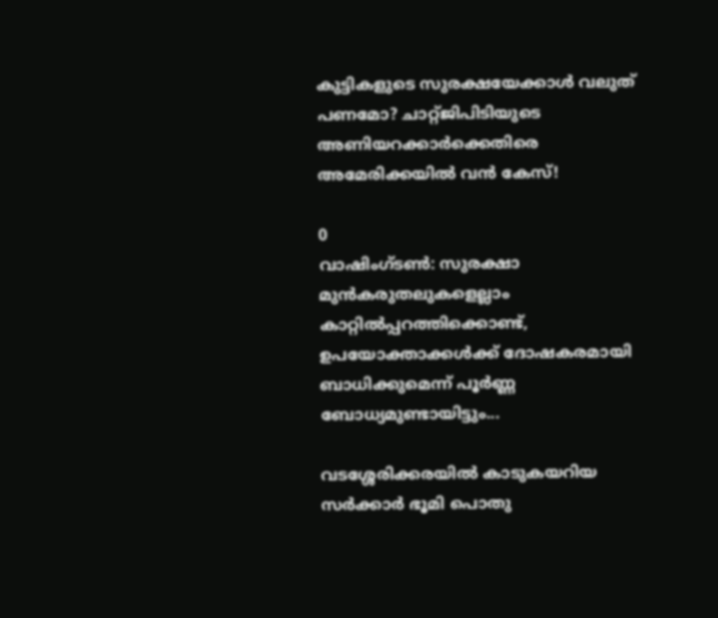കുട്ടികളുടെ സുരക്ഷയേക്കാൾ വലുത് പണമോ? ചാറ്റ്ജിപിടിയുടെ അണിയറക്കാർക്കെതിരെ അമേരിക്കയിൽ വൻ കേസ്!

0
വാഷിംഗ്ടൺ: സുരക്ഷാ മുൻകരുതലുകളെല്ലാം കാറ്റിൽപ്പറത്തിക്കൊണ്ട്, ഉപയോക്താക്കൾക്ക് ദോഷകരമായി ബാധിക്കുമെന്ന് പൂർണ്ണ ബോധ്യമുണ്ടായിട്ടും...

വടശ്ശേരിക്കരയില്‍ കാടുകയറിയ സര്‍ക്കാര്‍ ഭൂമി പൊതു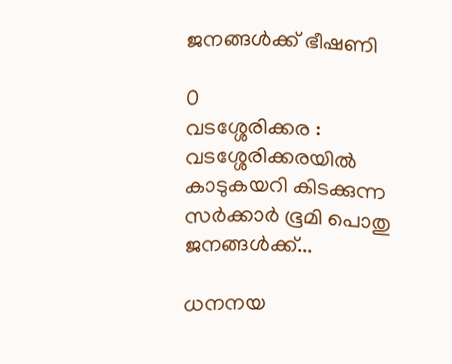ജനങ്ങള്‍ക്ക് ഭീഷണി

0
വടശ്ശേരിക്കര : വടശ്ശേരിക്കരയില്‍ കാടുകയറി കിടക്കുന്ന സര്‍ക്കാര്‍ ഭൂമി പൊതു ജനങ്ങള്‍ക്ക്...

ധനനയ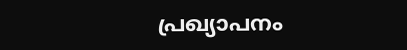പ്രഖ്യാപനം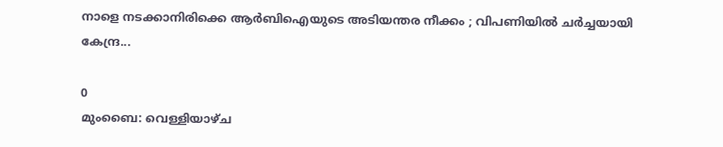നാളെ നടക്കാനിരിക്കെ ആർബിഐയുടെ അടിയന്തര നീക്കം ; വിപണിയിൽ ചർച്ചയായി കേന്ദ്ര...

0
മുംബൈ: വെള്ളിയാഴ്ച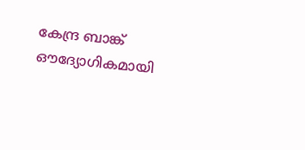കേന്ദ്ര ബാങ്ക് ഔദ്യോഗികമായി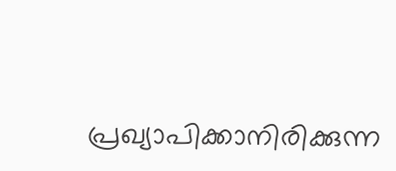പ്രഖ്യാപിക്കാനിരിക്കുന്ന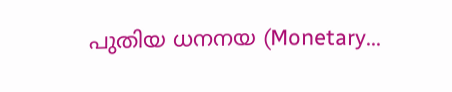പുതിയ ധനനയ (Monetary...